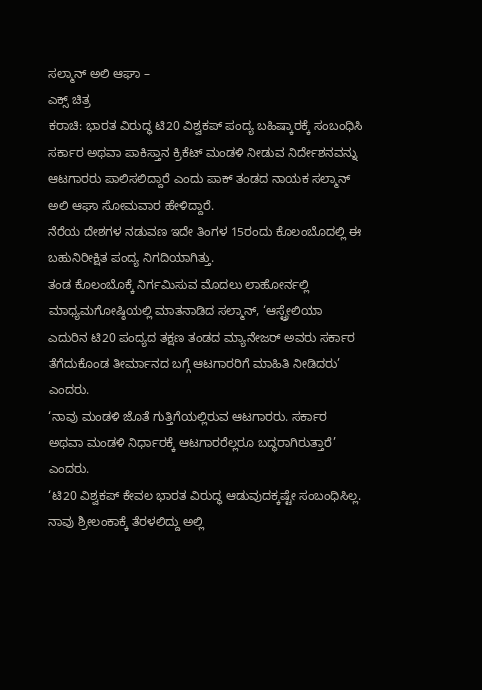ಸಲ್ಮಾನ್ ಅಲಿ ಆಘಾ –
ಎಕ್ಸ್ ಚಿತ್ರ
ಕರಾಚಿ: ಭಾರತ ವಿರುದ್ಧ ಟಿ20 ವಿಶ್ವಕಪ್ ಪಂದ್ಯ ಬಹಿಷ್ಕಾರಕ್ಕೆ ಸಂಬಂಧಿಸಿ ಸರ್ಕಾರ ಅಥವಾ ಪಾಕಿಸ್ತಾನ ಕ್ರಿಕೆಟ್ ಮಂಡಳಿ ನೀಡುವ ನಿರ್ದೇಶನವನ್ನು ಆಟಗಾರರು ಪಾಲಿಸಲಿದ್ದಾರೆ ಎಂದು ಪಾಕ್ ತಂಡದ ನಾಯಕ ಸಲ್ಮಾನ್ ಅಲಿ ಆಘಾ ಸೋಮವಾರ ಹೇಳಿದ್ದಾರೆ.
ನೆರೆಯ ದೇಶಗಳ ನಡುವಣ ಇದೇ ತಿಂಗಳ 15ರಂದು ಕೊಲಂಬೊದಲ್ಲಿ ಈ ಬಹುನಿರೀಕ್ಷಿತ ಪಂದ್ಯ ನಿಗದಿಯಾಗಿತ್ತು.
ತಂಡ ಕೊಲಂಬೊಕ್ಕೆ ನಿರ್ಗಮಿಸುವ ಮೊದಲು ಲಾಹೋರ್ನಲ್ಲಿ ಮಾಧ್ಯಮಗೋಷ್ಠಿಯಲ್ಲಿ ಮಾತನಾಡಿದ ಸಲ್ಮಾನ್, ‘ಆಸ್ಟ್ರೇಲಿಯಾ ಎದುರಿನ ಟಿ20 ಪಂದ್ಯದ ತಕ್ಷಣ ತಂಡದ ಮ್ಯಾನೇಜರ್ ಅವರು ಸರ್ಕಾರ ತೆಗೆದುಕೊಂಡ ತೀರ್ಮಾನದ ಬಗ್ಗೆ ಆಟಗಾರರಿಗೆ ಮಾಹಿತಿ ನೀಡಿದರು’ ಎಂದರು.
‘ನಾವು ಮಂಡಳಿ ಜೊತೆ ಗುತ್ತಿಗೆಯಲ್ಲಿರುವ ಆಟಗಾರರು. ಸರ್ಕಾರ ಅಥವಾ ಮಂಡಳಿ ನಿರ್ಧಾರಕ್ಕೆ ಆಟಗಾರರೆಲ್ಲರೂ ಬದ್ಧರಾಗಿರುತ್ತಾರೆ’ ಎಂದರು.
‘ಟಿ20 ವಿಶ್ವಕಪ್ ಕೇವಲ ಭಾರತ ವಿರುದ್ಧ ಆಡುವುದಕ್ಕಷ್ಟೇ ಸಂಬಂಧಿಸಿಲ್ಲ. ನಾವು ಶ್ರೀಲಂಕಾಕ್ಕೆ ತೆರಳಲಿದ್ದು ಅಲ್ಲಿ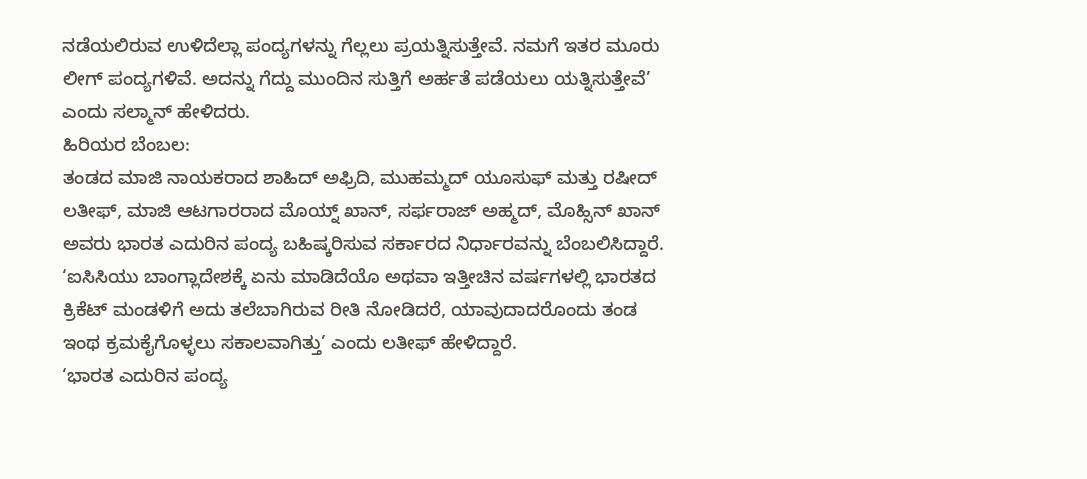ನಡೆಯಲಿರುವ ಉಳಿದೆಲ್ಲಾ ಪಂದ್ಯಗಳನ್ನು ಗೆಲ್ಲಲು ಪ್ರಯತ್ನಿಸುತ್ತೇವೆ. ನಮಗೆ ಇತರ ಮೂರು ಲೀಗ್ ಪಂದ್ಯಗಳಿವೆ. ಅದನ್ನು ಗೆದ್ದು ಮುಂದಿನ ಸುತ್ತಿಗೆ ಅರ್ಹತೆ ಪಡೆಯಲು ಯತ್ನಿಸುತ್ತೇವೆ’ ಎಂದು ಸಲ್ಮಾನ್ ಹೇಳಿದರು.
ಹಿರಿಯರ ಬೆಂಬಲ:
ತಂಡದ ಮಾಜಿ ನಾಯಕರಾದ ಶಾಹಿದ್ ಅಫ್ರಿದಿ, ಮುಹಮ್ಮದ್ ಯೂಸುಫ್ ಮತ್ತು ರಷೀದ್ ಲತೀಫ್, ಮಾಜಿ ಆಟಗಾರರಾದ ಮೊಯ್ನ್ ಖಾನ್, ಸರ್ಫರಾಜ್ ಅಹ್ಮದ್, ಮೊಹ್ಸಿನ್ ಖಾನ್ ಅವರು ಭಾರತ ಎದುರಿನ ಪಂದ್ಯ ಬಹಿಷ್ಕರಿಸುವ ಸರ್ಕಾರದ ನಿರ್ಧಾರವನ್ನು ಬೆಂಬಲಿಸಿದ್ದಾರೆ.
‘ಐಸಿಸಿಯು ಬಾಂಗ್ಲಾದೇಶಕ್ಕೆ ಏನು ಮಾಡಿದೆಯೊ ಅಥವಾ ಇತ್ತೀಚಿನ ವರ್ಷಗಳಲ್ಲಿ ಭಾರತದ ಕ್ರಿಕೆಟ್ ಮಂಡಳಿಗೆ ಅದು ತಲೆಬಾಗಿರುವ ರೀತಿ ನೋಡಿದರೆ, ಯಾವುದಾದರೊಂದು ತಂಡ ಇಂಥ ಕ್ರಮಕೈಗೊಳ್ಳಲು ಸಕಾಲವಾಗಿತ್ತು’ ಎಂದು ಲತೀಫ್ ಹೇಳಿದ್ದಾರೆ.
‘ಭಾರತ ಎದುರಿನ ಪಂದ್ಯ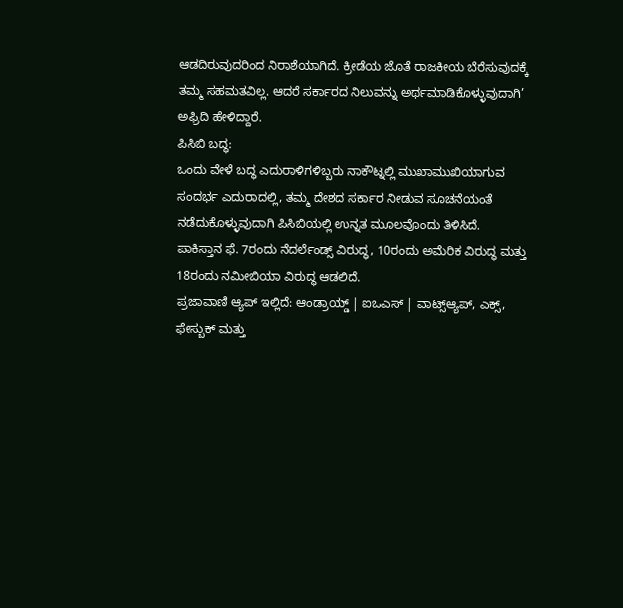ಆಡದಿರುವುದರಿಂದ ನಿರಾಶೆಯಾಗಿದೆ. ಕ್ರೀಡೆಯ ಜೊತೆ ರಾಜಕೀಯ ಬೆರೆಸುವುದಕ್ಕೆ ತಮ್ಮ ಸಹಮತವಿಲ್ಲ. ಆದರೆ ಸರ್ಕಾರದ ನಿಲುವನ್ನು ಅರ್ಥಮಾಡಿಕೊಳ್ಳುವುದಾಗಿ’ ಅಫ್ರಿದಿ ಹೇಳಿದ್ದಾರೆ.
ಪಿಸಿಬಿ ಬದ್ಧ:
ಒಂದು ವೇಳೆ ಬದ್ಧ ಎದುರಾಳಿಗಳಿಬ್ಬರು ನಾಕೌಟ್ನಲ್ಲಿ ಮುಖಾಮುಖಿಯಾಗುವ ಸಂದರ್ಭ ಎದುರಾದಲ್ಲಿ, ತಮ್ಮ ದೇಶದ ಸರ್ಕಾರ ನೀಡುವ ಸೂಚನೆಯಂತೆ ನಡೆದುಕೊಳ್ಳುವುದಾಗಿ ಪಿಸಿಬಿಯಲ್ಲಿ ಉನ್ನತ ಮೂಲವೊಂದು ತಿಳಿಸಿದೆ.
ಪಾಕಿಸ್ತಾನ ಫೆ. 7ರಂದು ನೆದರ್ಲೆಂಡ್ಸ್ ವಿರುದ್ಧ, 10ರಂದು ಅಮೆರಿಕ ವಿರುದ್ಧ ಮತ್ತು 18ರಂದು ನಮೀಬಿಯಾ ವಿರುದ್ಧ ಆಡಲಿದೆ.
ಪ್ರಜಾವಾಣಿ ಆ್ಯಪ್ ಇಲ್ಲಿದೆ: ಆಂಡ್ರಾಯ್ಡ್ | ಐಒಎಸ್ | ವಾಟ್ಸ್ಆ್ಯಪ್, ಎಕ್ಸ್, ಫೇಸ್ಬುಕ್ ಮತ್ತು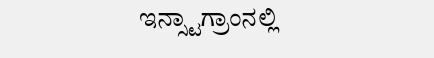ಇನ್ಸ್ಟಾಗ್ರಾಂನಲ್ಲಿ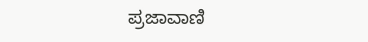ಪ್ರಜಾವಾಣಿ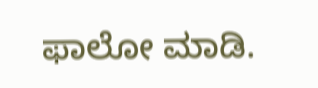ಫಾಲೋ ಮಾಡಿ.